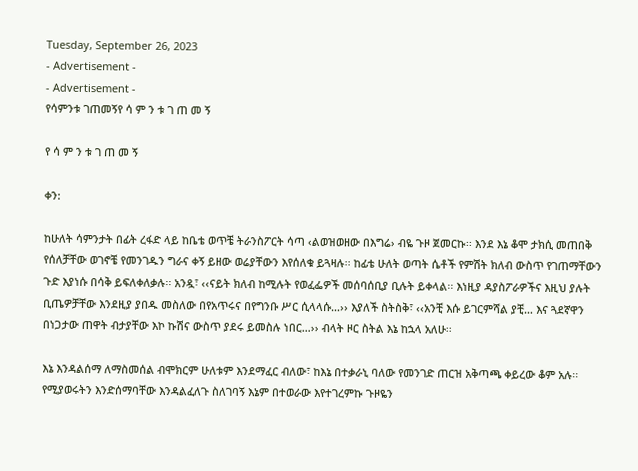Tuesday, September 26, 2023
- Advertisement -
- Advertisement -
የሳምንቱ ገጠመኝየ ሳ ም ን ቱ ገ ጠ መ ኝ

የ ሳ ም ን ቱ ገ ጠ መ ኝ

ቀን:

ከሁለት ሳምንታት በፊት ረፋድ ላይ ከቤቴ ወጥቼ ትራንስፖርት ሳጣ ‹ልወዝወዘው በእግሬ› ብዬ ጉዞ ጀመርኩ፡፡ እንደ እኔ ቆሞ ታክሲ መጠበቅ የሰለቻቸው ወገኖቼ የመንገዱን ግራና ቀኝ ይዘው ወሬያቸውን እየሰለቁ ይጓዛሉ፡፡ ከፊቴ ሁለት ወጣት ሴቶች የምሽት ክለብ ውስጥ የገጠማቸውን ጉድ እያነሱ በሳቅ ይፍለቀለቃሉ፡፡ አንዷ፣ ‹‹ናይት ክለብ ከሚሉት የወፈፌዎች መሰባሰቢያ ቢሉት ይቀላል፡፡ እነዚያ ዳያስፖራዎችና እዚህ ያሉት ቢጤዎቻቸው እንደዚያ ያበዱ መስለው በየአጥሩና በየግንቡ ሥር ሲላላሱ…›› እያለች ስትስቅ፣ ‹‹አንቺ እሱ ይገርምሻል ያቺ… እና ጓደኛዋን በነጋታው ጠዋት ብታያቸው እኮ ኩሽና ውስጥ ያደሩ ይመስሉ ነበር…›› ብላት ዞር ስትል እኔ ከኋላ አለሁ፡፡

እኔ እንዳልሰማ ለማስመሰል ብሞክርም ሁለቱም እንደማፈር ብለው፣ ከእኔ በተቃራኒ ባለው የመንገድ ጠርዝ አቅጣጫ ቀይረው ቆም አሉ፡፡ የሚያወሩትን እንድሰማባቸው እንዳልፈለጉ ስለገባኝ እኔም በተወራው እየተገረምኩ ጉዞዬን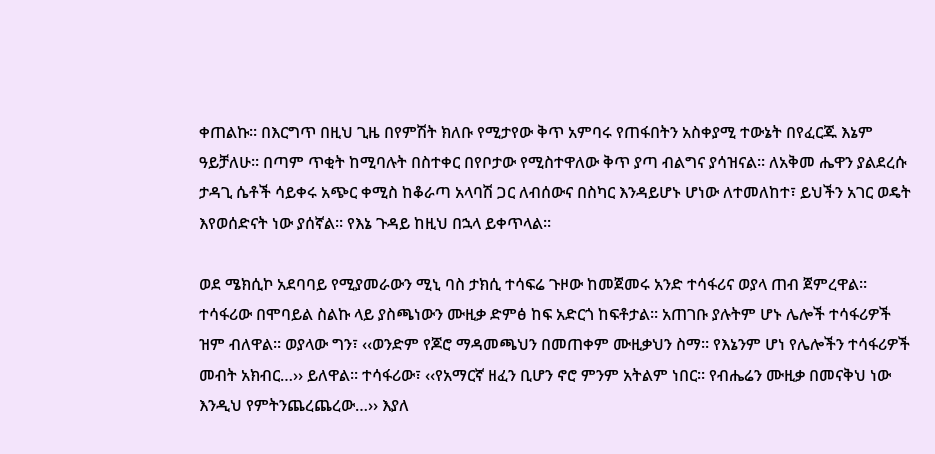ቀጠልኩ፡፡ በእርግጥ በዚህ ጊዜ በየምሽት ክለቡ የሚታየው ቅጥ አምባሩ የጠፋበትን አስቀያሚ ተውኔት በየፈርጁ እኔም ዓይቻለሁ፡፡ በጣም ጥቂት ከሚባሉት በስተቀር በየቦታው የሚስተዋለው ቅጥ ያጣ ብልግና ያሳዝናል፡፡ ለአቅመ ሔዋን ያልደረሱ ታዳጊ ሴቶች ሳይቀሩ አጭር ቀሚስ ከቆራጣ አላባሽ ጋር ለብሰውና በስካር እንዳይሆኑ ሆነው ለተመለከተ፣ ይህችን አገር ወዴት እየወሰድናት ነው ያሰኛል፡፡ የእኔ ጉዳይ ከዚህ በኋላ ይቀጥላል፡፡

ወደ ሜክሲኮ አደባባይ የሚያመራውን ሚኒ ባስ ታክሲ ተሳፍሬ ጉዞው ከመጀመሩ አንድ ተሳፋሪና ወያላ ጠብ ጀምረዋል፡፡ ተሳፋሪው በሞባይል ስልኩ ላይ ያስጫነውን ሙዚቃ ድምፅ ከፍ አድርጎ ከፍቶታል፡፡ አጠገቡ ያሉትም ሆኑ ሌሎች ተሳፋሪዎች ዝም ብለዋል፡፡ ወያላው ግን፣ ‹‹ወንድም የጆሮ ማዳመጫህን በመጠቀም ሙዚቃህን ስማ፡፡ የእኔንም ሆነ የሌሎችን ተሳፋሪዎች መብት አክብር…›› ይለዋል፡፡ ተሳፋሪው፣ ‹‹የአማርኛ ዘፈን ቢሆን ኖሮ ምንም አትልም ነበር፡፡ የብሔሬን ሙዚቃ በመናቅህ ነው እንዲህ የምትንጨረጨረው…›› እያለ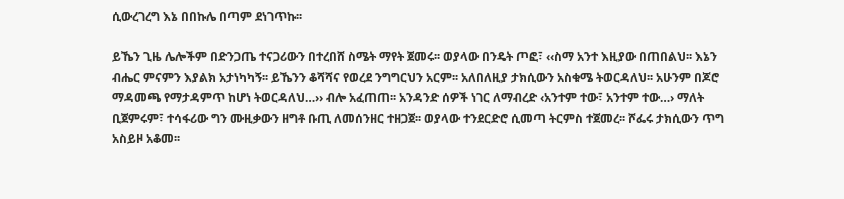ሲውረገረግ እኔ በበኩሌ በጣም ደነገጥኩ፡፡

ይኼን ጊዜ ሌሎችም በድንጋጤ ተናጋሪውን በተረበሸ ስሜት ማየት ጀመሩ፡፡ ወያላው በንዴት ጦፎ፣ ‹‹ስማ አንተ እዚያው በጠበልህ፡፡ እኔን ብሔር ምናምን እያልክ አታነካካኝ፡፡ ይኼንን ቆሻሻና የወረደ ንግግርህን አርም፡፡ አለበለዚያ ታክሲውን አስቁሜ ትወርዳለህ፡፡ አሁንም በጆሮ ማዳመጫ የማታዳምጥ ከሆነ ትወርዳለህ…›› ብሎ አፈጠጠ፡፡ አንዳንድ ሰዎች ነገር ለማብረድ ‹አንተም ተው፣ አንተም ተው…› ማለት ቢጀምሩም፣ ተሳፋሪው ግን ሙዚቃውን ዘግቶ ቡጢ ለመሰንዘር ተዘጋጀ፡፡ ወያላው ተንደርድሮ ሲመጣ ትርምስ ተጀመረ፡፡ ሾፌሩ ታክሲውን ጥግ አስይዞ አቆመ፡፡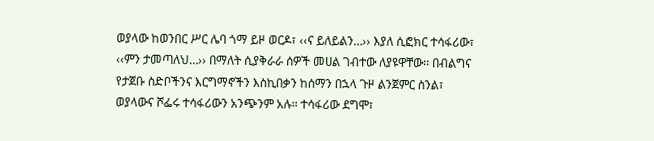ወያላው ከወንበር ሥር ሌባ ጎማ ይዞ ወርዶ፣ ‹‹ና ይለይልን…›› እያለ ሲፎክር ተሳፋሪው፣ ‹‹ምን ታመጣለህ…›› በማለት ሲያቅራራ ሰዎች መሀል ገብተው ለያዩዋቸው፡፡ በብልግና የታጀቡ ስድቦችንና እርግማኖችን እስኪበቃን ከሰማን በኋላ ጉዞ ልንጀምር ስንል፣ ወያላውና ሾፌሩ ተሳፋሪውን አንጭንም አሉ፡፡ ተሳፋሪው ደግሞ፣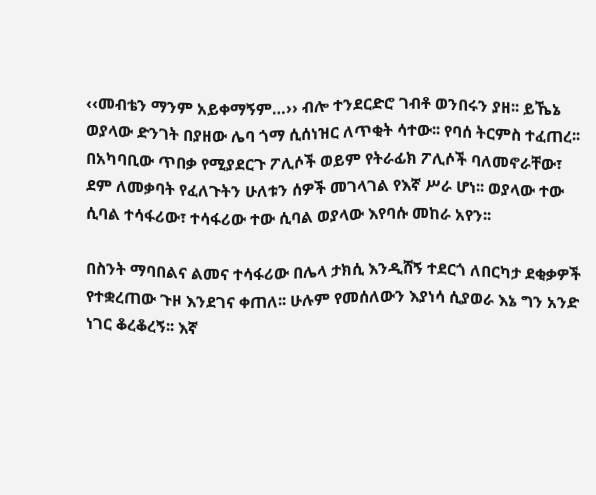‹‹መብቴን ማንም አይቀማኝም…›› ብሎ ተንደርድሮ ገብቶ ወንበሩን ያዘ፡፡ ይኼኔ ወያላው ድንገት በያዘው ሌባ ጎማ ሲሰነዝር ለጥቂት ሳተው፡፡ የባሰ ትርምስ ተፈጠረ፡፡ በአካባቢው ጥበቃ የሚያደርጉ ፖሊሶች ወይም የትራፊክ ፖሊሶች ባለመኖራቸው፣ ደም ለመቃባት የፈለጉትን ሁለቱን ሰዎች መገላገል የእኛ ሥራ ሆነ፡፡ ወያላው ተው ሲባል ተሳፋሪው፣ ተሳፋሪው ተው ሲባል ወያላው እየባሱ መከራ አየን፡፡

በስንት ማባበልና ልመና ተሳፋሪው በሌላ ታክሲ እንዲሸኝ ተደርጎ ለበርካታ ደቂቃዎች የተቋረጠው ጉዞ እንደገና ቀጠለ፡፡ ሁሉም የመሰለውን እያነሳ ሲያወራ እኔ ግን አንድ ነገር ቆረቆረኝ፡፡ እኛ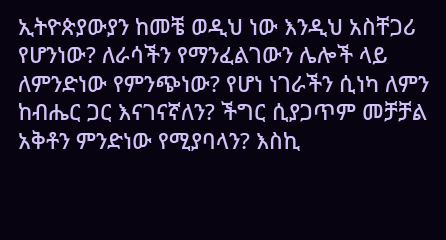ኢትዮጵያውያን ከመቼ ወዲህ ነው እንዲህ አስቸጋሪ የሆንነው? ለራሳችን የማንፈልገውን ሌሎች ላይ ለምንድነው የምንጭነው? የሆነ ነገራችን ሲነካ ለምን ከብሔር ጋር እናገናኛለን? ችግር ሲያጋጥም መቻቻል አቅቶን ምንድነው የሚያባላን? እስኪ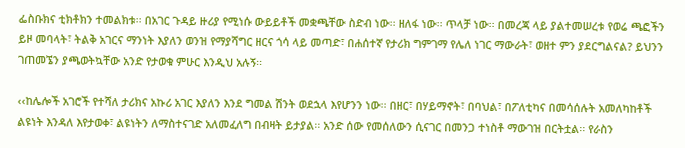ፌስቡክና ቲክቶክን ተመልክቱ፡፡ በአገር ጉዳይ ዙሪያ የሚነሱ ውይይቶች መቋጫቸው ስድብ ነው፡፡ ዘለፋ ነው፡፡ ጥላቻ ነው፡፡ በመረጃ ላይ ያልተመሠረቱ የወሬ ጫፎችን ይዞ መባላት፣ ትልቅ አገርና ማንነት እያለን ወንዝ የማያሻግር ዘርና ጎሳ ላይ መጣድ፣ በሐሰተኛ የታሪክ ግምገማ የሌለ ነገር ማውራት፣ ወዘተ ምን ያደርግልናል? ይህንን ገጠመኜን ያጫወትኳቸው አንድ የታወቁ ምሁር እንዲህ አሉኝ፡፡

‹‹ከሌሎች አገሮች የተሻለ ታሪክና አኩሪ አገር እያለን እንደ ግመል ሽንት ወደኋላ እየሆንን ነው፡፡ በዘር፣ በሃይማኖት፣ በባህል፣ በፖለቲካና በመሳሰሉት አመለካከቶች ልዩነት እንዳለ እየታወቀ፣ ልዩነትን ለማስተናገድ አለመፈለግ በብዛት ይታያል፡፡ አንድ ሰው የመሰለውን ሲናገር በመንጋ ተነስቶ ማውገዝ በርትቷል፡፡ የራስን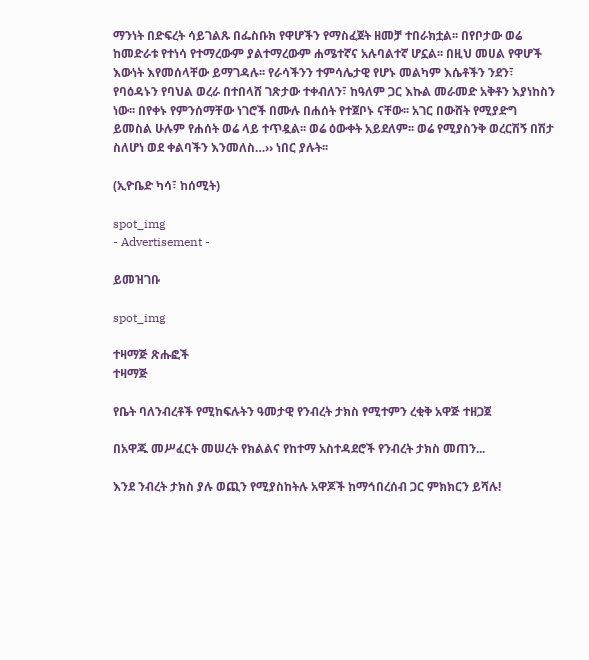ማንነት በድፍረት ሳይገልጹ በፌስቡክ የዋሆችን የማስፈጀት ዘመቻ ተበራክቷል፡፡ በየቦታው ወሬ ከመድራቱ የተነሳ የተማረውም ያልተማረውም ሐሜተኛና አሉባልተኛ ሆኗል፡፡ በዚህ መሀል የዋሆች እውነት እየመሰላቸው ይማገዳሉ፡፡ የራሳችንን ተምሳሌታዊ የሆኑ መልካም እሴቶችን ንደን፣ የባዕዳኑን የባህል ወረራ በተበላሸ ገጽታው ተቀብለን፣ ከዓለም ጋር እኩል መራመድ አቅቶን እያነከስን ነው፡፡ በየቀኑ የምንሰማቸው ነገሮች በሙሉ በሐሰት የተጀቦኑ ናቸው፡፡ አገር በውሸት የሚያድግ ይመስል ሁሉም የሐሰት ወሬ ላይ ተጥዷል፡፡ ወሬ ዕውቀት አይደለም፡፡ ወሬ የሚያስንቅ ወረርሽኝ በሽታ ስለሆነ ወደ ቀልባችን እንመለስ…›› ነበር ያሉት፡፡

(ኢዮቤድ ካሳ፣ ከሰሚት)

spot_img
- Advertisement -

ይመዝገቡ

spot_img

ተዛማጅ ጽሑፎች
ተዛማጅ

የቤት ባለንብረቶች የሚከፍሉትን ዓመታዊ የንብረት ታክስ የሚተምን ረቂቅ አዋጅ ተዘጋጀ

በአዋጁ መሥፈርት መሠረት የክልልና የከተማ አስተዳደሮች የንብረት ታክስ መጠን...

እንደ ንብረት ታክስ ያሉ ወጪን የሚያስከትሉ አዋጆች ከማኅበረሰብ ጋር ምክክርን ይሻሉ!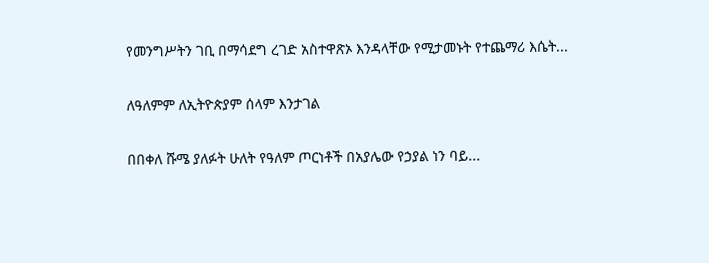የመንግሥትን ገቢ በማሳደግ ረገድ አስተዋጽኦ እንዳላቸው የሚታመኑት የተጨማሪ እሴት...

ለዓለምም ለኢትዮጵያም ሰላም እንታገል

በበቀለ ሹሜ ያለፉት ሁለት የዓለም ጦርነቶች በአያሌው የኃያል ነን ባይ...